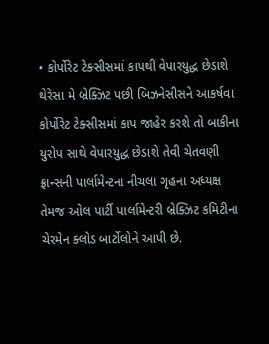• કોર્પોરેટ ટેક્સીસમાં કાપથી વેપારયુદ્ધ છેડાશે
થેરેસા મે બ્રેક્ઝિટ પછી બિઝનેસીસને આકર્ષવા કોર્પોરેટ ટેક્સીસમાં કાપ જાહેર કરશે તો બાકીના યુરોપ સાથે વેપારયુદ્ધ છેડાશે તેવી ચેતવણી ફ્રાન્સની પાર્લામેન્ટના નીચલા ગૃહના અધ્યક્ષ તેમજ ઓલ પાર્ટી પાર્લામેન્ટરી બ્રેક્ઝિટ કમિટીના ચેરમેન ક્લોડ બાર્ટોલોને આપી છે.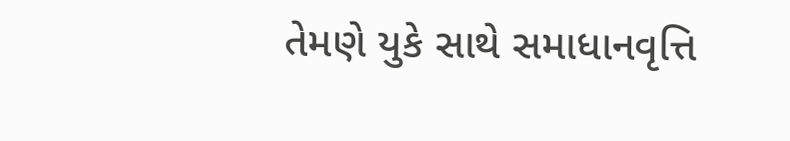તેમણે યુકે સાથે સમાધાનવૃત્તિ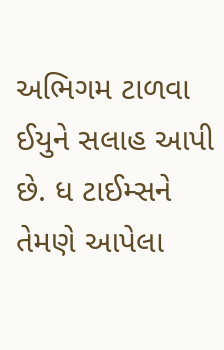અભિગમ ટાળવા ઈયુને સલાહ આપી છે. ધ ટાઈમ્સને તેમણે આપેલા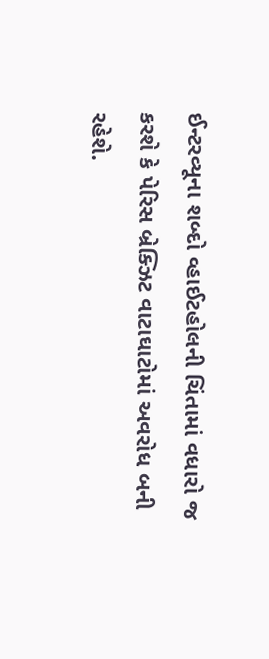ઈન્ટરવ્યૂના શબ્દો વ્હાઈટહોલની ચિંતામાં વધારો જ કરશે કે પેરિસ બ્રેક્ઝિટ વાટાઘાટોમાં અવરોધ બની રહેશે.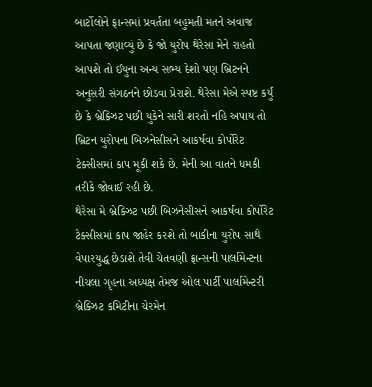બાર્ટોલોને ફાન્સમાં પ્રવર્તતા બહુમતી મતને અવાજ આપતા જણાવ્યું છે કે જો યુરોપ થેરેસા મેને રાહતો આપશે તો ઈયુના અન્ય સભ્ય દેશો પણ બ્રિટનને અનુસરી સંગઠનને છોડવા પ્રેરાશે. થેરેસા મેએ સ્પષ્ટ કર્યું છે કે બ્રેક્ઝિટ પછી યુકેને સારી શરતો નહિ અપાય તો બ્રિટન યુરોપના બિઝનેસીસને આકર્ષવા કોર્પોરેટ ટેક્સીસમાં કાપ મૂકી શકે છે. મેની આ વાતને ધમકી તરીકે જોવાઈ રહી છે.
થેરેસા મે બ્રેક્ઝિટ પછી બિઝનેસીસને આકર્ષવા કોર્પોરેટ ટેક્સીસમાં કાપ જાહેર કરશે તો બાકીના યુરોપ સાથે વેપારયુદ્ધ છેડાશે તેવી ચેતવણી ફ્રાન્સની પાર્લામેન્ટના નીચલા ગૃહના અધ્યક્ષ તેમજ ઓલ પાર્ટી પાર્લામેન્ટરી બ્રેક્ઝિટ કમિટીના ચેરમેન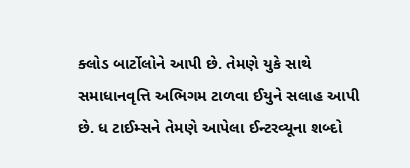ક્લોડ બાર્ટોલોને આપી છે. તેમણે યુકે સાથે સમાધાનવૃત્તિ અભિગમ ટાળવા ઈયુને સલાહ આપી છે. ધ ટાઈમ્સને તેમણે આપેલા ઈન્ટરવ્યૂના શબ્દો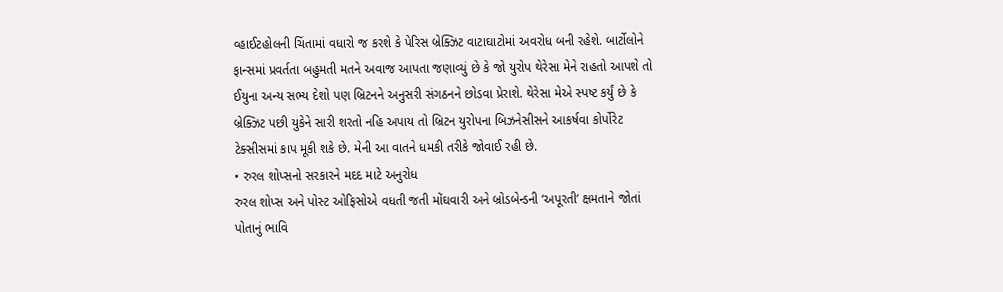વ્હાઈટહોલની ચિંતામાં વધારો જ કરશે કે પેરિસ બ્રેક્ઝિટ વાટાઘાટોમાં અવરોધ બની રહેશે. બાર્ટોલોને ફાન્સમાં પ્રવર્તતા બહુમતી મતને અવાજ આપતા જણાવ્યું છે કે જો યુરોપ થેરેસા મેને રાહતો આપશે તો ઈયુના અન્ય સભ્ય દેશો પણ બ્રિટનને અનુસરી સંગઠનને છોડવા પ્રેરાશે. થેરેસા મેએ સ્પષ્ટ કર્યું છે કે બ્રેક્ઝિટ પછી યુકેને સારી શરતો નહિ અપાય તો બ્રિટન યુરોપના બિઝનેસીસને આકર્ષવા કોર્પોરેટ ટેક્સીસમાં કાપ મૂકી શકે છે. મેની આ વાતને ધમકી તરીકે જોવાઈ રહી છે.
• રુરલ શોપ્સનો સરકારને મદદ માટે અનુરોધ
રુરલ શોપ્સ અને પોસ્ટ ઓફિસોએ વધતી જતી મોંઘવારી અને બ્રોડબેન્ડની ‘અપૂરતી’ ક્ષમતાને જોતાં પોતાનું ભાવિ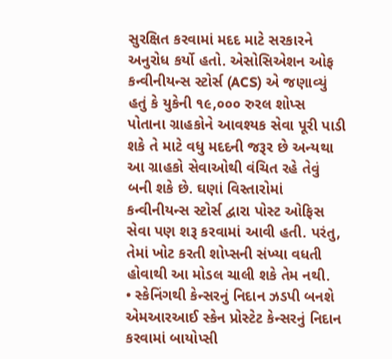સુરક્ષિત કરવામાં મદદ માટે સરકારને અનુરોધ કર્યો હતો. એસોસિએશન ઓફ કન્વીનીયન્સ સ્ટોર્સ (ACS) એ જણાવ્યું હતું કે યુકેની ૧૯,૦૦૦ રુરલ શોપ્સ પોતાના ગ્રાહકોને આવશ્યક સેવા પૂરી પાડી શકે તે માટે વધુ મદદની જરૂર છે અન્યથા આ ગ્રાહકો સેવાઓથી વંચિત રહે તેવું બની શકે છે. ઘણાં વિસ્તારોમાં કન્વીનીયન્સ સ્ટોર્સ દ્વારા પોસ્ટ ઓફિસ સેવા પણ શરૂ કરવામાં આવી હતી. પરંતુ, તેમાં ખોટ કરતી શોપ્સની સંખ્યા વધતી હોવાથી આ મોડલ ચાલી શકે તેમ નથી.
• સ્કેનિંગથી કેન્સરનું નિદાન ઝડપી બનશે
એમઆરઆઈ સ્કેન પ્રોસ્ટેટ કેન્સરનું નિદાન કરવામાં બાયોપ્સી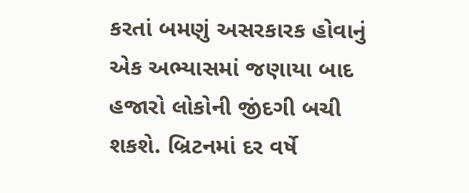કરતાં બમણું અસરકારક હોવાનું એક અભ્યાસમાં જણાયા બાદ હજારો લોકોની જીંદગી બચી શકશે. બ્રિટનમાં દર વર્ષે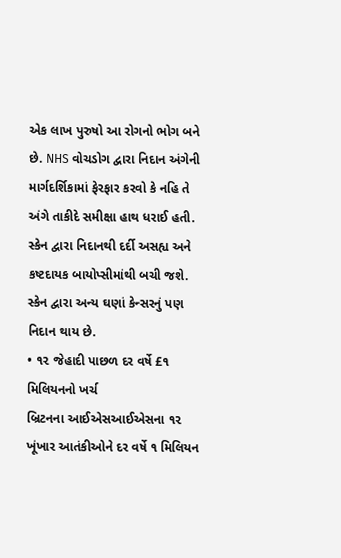એક લાખ પુરુષો આ રોગનો ભોગ બને છે. NHS વોચડોગ દ્વારા નિદાન અંગેની માર્ગદર્શિકામાં ફેરફાર કરવો કે નહિ તે અંગે તાકીદે સમીક્ષા હાથ ધરાઈ હતી. સ્કેન દ્વારા નિદાનથી દર્દી અસહ્ય અને કષ્ટદાયક બાયોપ્સીમાંથી બચી જશે. સ્કેન દ્વારા અન્ય ઘણાં કેન્સરનું પણ નિદાન થાય છે.
• ૧૨ જેહાદી પાછળ દર વર્ષે £૧ મિલિયનનો ખર્ચ
બ્રિટનના આઈએસઆઈએસના ૧૨ ખૂંખાર આતંકીઓને દર વર્ષે ૧ મિલિયન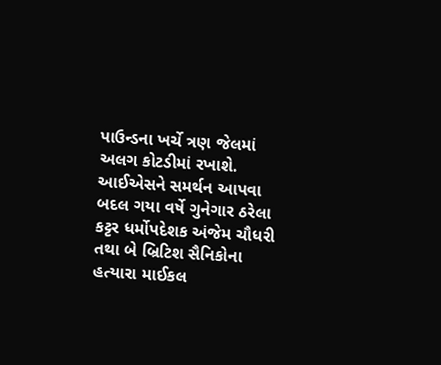પાઉન્ડના ખર્ચે ત્રણ જેલમાં અલગ કોટડીમાં રખાશે. આઈએસને સમર્થન આપવા બદલ ગયા વર્ષે ગુનેગાર ઠરેલા કટ્ટર ધર્મોપદેશક અંજેમ ચૌધરી તથા બે બ્રિટિશ સૈનિકોના હત્યારા માઈકલ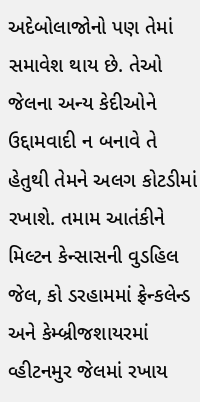અદેબોલાજોનો પણ તેમાં સમાવેશ થાય છે. તેઓ જેલના અન્ય કેદીઓને ઉદ્દામવાદી ન બનાવે તે હેતુથી તેમને અલગ કોટડીમાં રખાશે. તમામ આતંકીને મિલ્ટન કેન્સાસની વુડહિલ જેલ, કો ડરહામમાં ફ્રેન્કલેન્ડ અને કેમ્બ્રીજશાયરમાં વ્હીટનમુર જેલમાં રખાય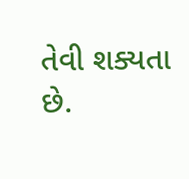તેવી શક્યતા છે.